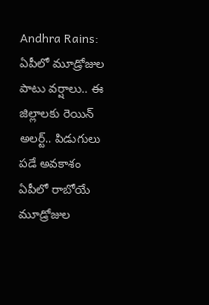Andhra Rains: ఏపీలో మూడ్రోజుల పాటు వర్షాలు.. ఈ జిల్లాలకు రెయిన్ అలర్ట్.. పిడుగులు పడే అవకాశం
ఏపీలో రాబోయే మూడ్రోజుల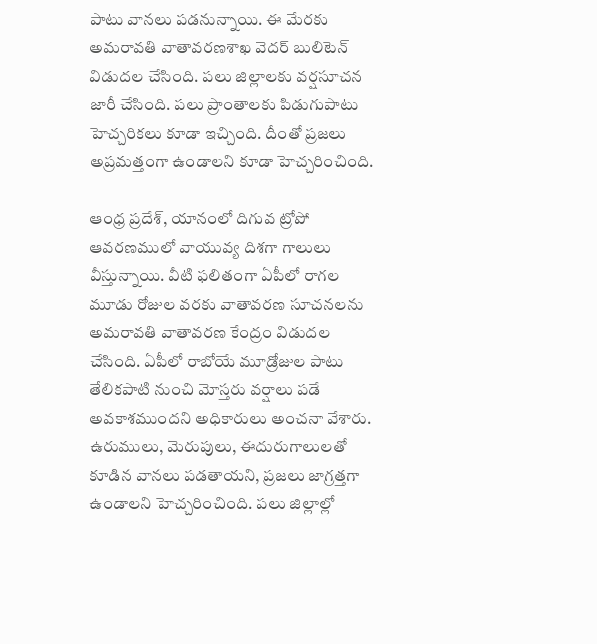పాటు వానలు పడనున్నాయి. ఈ మేరకు అమరావతి వాతావరణశాఖ వెదర్ బులిటెన్ విడుదల చేసింది. పలు జిల్లాలకు వర్షసూచన జారీ చేసింది. పలు ప్రాంతాలకు పిడుగుపాటు హెచ్చరికలు కూడా ఇచ్చింది. దీంతో ప్రజలు అప్రమత్తంగా ఉండాలని కూడా హెచ్చరించింది.

ఆంధ్ర ప్రదేశ్, యానంలో దిగువ ట్రోపో ఆవరణములో వాయువ్య దిశగా గాలులు వీస్తున్నాయి. వీటి ఫలితంగా ఏపీలో రాగల మూడు రోజుల వరకు వాతావరణ సూచనలను అమరావతి వాతావరణ కేంద్రం విడుదల చేసింది. ఏపీలో రాబోయే మూడ్రోజుల పాటు తేలికపాటి నుంచి మోస్తరు వర్షాలు పడే అవకాశముందని అధికారులు అంచనా వేశారు. ఉరుములు, మెరుపులు, ఈదురుగాలులతో కూడిన వానలు పడతాయని, ప్రజలు జాగ్రత్తగా ఉండాలని హెచ్చరించింది. పలు జిల్లాల్లో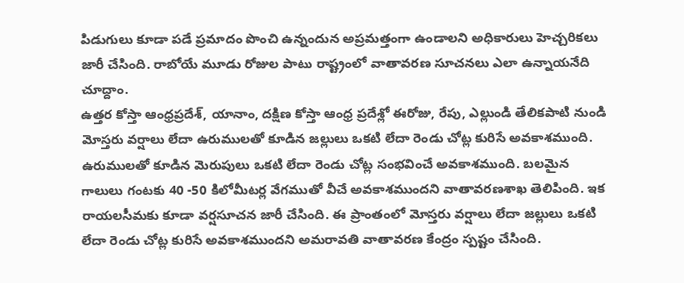పిడుగులు కూడా పడే ప్రమాదం పొంచి ఉన్నందున అప్రమత్తంగా ఉండాలని అధికారులు హెచ్చరికలు జారీ చేసింది. రాబోయే మూడు రోజుల పాటు రాష్ట్రంలో వాతావరణ సూచనలు ఎలా ఉన్నాయనేది చూద్దాం.
ఉత్తర కోస్తా ఆంధ్రప్రదేశ్, యానాం, దక్షిణ కోస్తా ఆంధ్ర ప్రదేశ్లో ఈరోజు, రేపు, ఎల్లుండి తేలికపాటి నుండి మోస్తరు వర్షాలు లేదా ఉరుములతో కూడిన జల్లులు ఒకటి లేదా రెండు చోట్ల కురిసే అవకాశముంది. ఉరుములతో కూడిన మెరుపులు ఒకటి లేదా రెండు చోట్ల సంభవించే అవకాశముంది. బలమైన గాలులు గంటకు 40 -50 కిలోమీటర్ల వేగముతో వీచే అవకాశముందని వాతావరణశాఖ తెలిపింది. ఇక రాయలసీమకు కూడా వర్షసూచన జారీ చేసింది. ఈ ప్రాంతంలో మోస్తరు వర్షాలు లేదా జల్లులు ఒకటి లేదా రెండు చోట్ల కురిసే అవకాశముందని అమరావతి వాతావరణ కేంద్రం స్పష్టం చేసింది.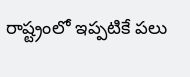రాష్ట్రంలో ఇప్పటికే పలు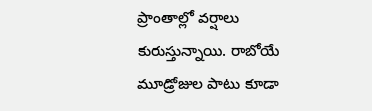ప్రాంతాల్లో వర్షాలు కురుస్తున్నాయి. రాబోయే మూడ్రోజుల పాటు కూడా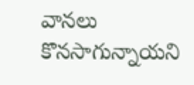వానలు కొనసాగున్నాయని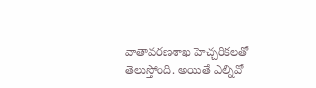వాతావరణశాఖ హెచ్చరికలతో తెలుస్తోంది. అయితే ఎల్నివో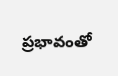ప్రభావంతో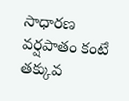సాధారణ వర్షపాతం కంటే తక్కువ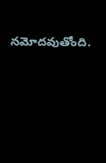నమోదవుతోంది.